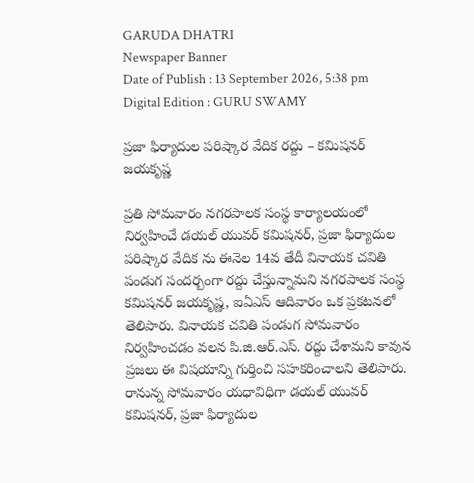GARUDA DHATRI
Newspaper Banner
Date of Publish : 13 September 2026, 5:38 pm Digital Edition : GURU SWAMY

ప్రజా ఫిర్యాదుల పరిష్కార వేదిక రద్దు – కమిషనర్ జయకృష్ణ

ప్రతి సోమవారం నగరపాలక సంస్థ కార్యాలయంలో నిర్వహించే డయల్ యువర్ కమిషనర్, ప్రజా ఫిర్యాదుల పరిష్కార వేదిక ను ఈనెల 14వ తేదీ వినాయక చవితి పండుగ సందర్బంగా రద్దు చేస్తున్నామని నగరపాలక సంస్థ కమిషనర్ జయకృష్ణ, ఐఏఎస్ ఆదివారం ఒక ప్రకటనలో తెలిపారు. వినాయక చవితి పండుగ సోమవారం నిర్వహించడం వలన పి.జి.ఆర్.ఎస్. రద్దు చేశామని కావున ప్రజలు ఈ విషయాన్ని గుర్తించి సహకరించాలని తెలిపారు. రానున్న సోమవారం యధావిధిగా డయల్ యువర్ కమిషనర్, ప్రజా ఫిర్యాదుల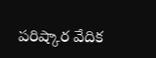పరిష్కార వేదిక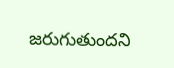జరుగుతుందని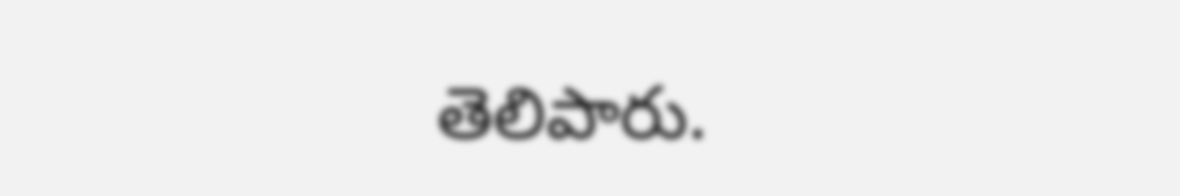తెలిపారు.